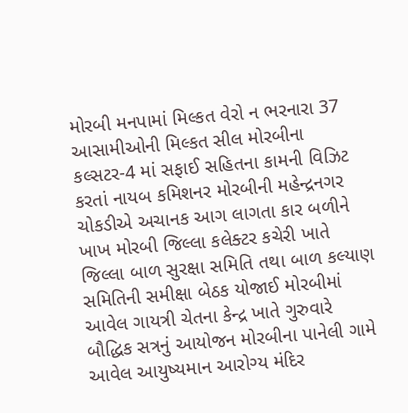મોરબી મનપામાં મિલ્કત વેરો ન ભરનારા 37 આસામીઓની મિલ્કત સીલ મોરબીના કલ્સટર-4 માં સફાઈ સહિતના કામની વિઝિટ કરતાં નાયબ કમિશનર મોરબીની મહેન્દ્રનગર ચોકડીએ અચાનક આગ લાગતા કાર બળીને ખાખ મોરબી જિલ્લા કલેક્ટર કચેરી ખાતે જિલ્લા બાળ સુરક્ષા સમિતિ તથા બાળ કલ્યાણ સમિતિની સમીક્ષા બેઠક યોજાઈ મોરબીમાં આવેલ ગાયત્રી ચેતના કેન્દ્ર ખાતે ગુરુવારે બૌદ્ધિક સત્રનું આયોજન મોરબીના પાનેલી ગામે આવેલ આયુષ્યમાન આરોગ્ય મંદિર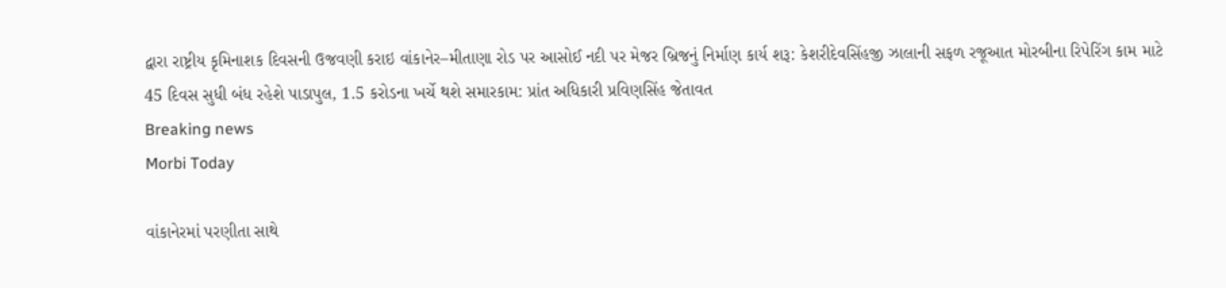દ્વારા રાષ્ટ્રીય કૃમિનાશક દિવસની ઉજવણી કરાઇ વાંકાનેર–મીતાણા રોડ પર આસોઈ નદી પર મેજર બ્રિજનું નિર્માણ કાર્ય શરૂ: કેશરીદેવસિંહજી ઝાલાની સફળ રજૂઆત મોરબીના રિપેરિંગ કામ માટે 45 દિવસ સુધી બંધ રહેશે પાડાપુલ, 1.5 કરોડના ખર્ચે થશે સમારકામ: પ્રાંત અધિકારી પ્રવિણસિંહ જેતાવત
Breaking news
Morbi Today

વાંકાનેરમાં પરણીતા સાથે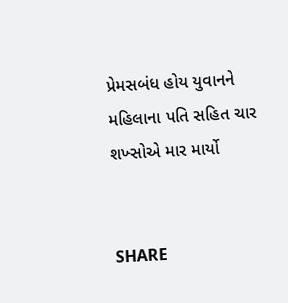પ્રેમસબંધ હોય યુવાનને મહિલાના પતિ સહિત ચાર શખ્સોએ માર માર્યો


SHARE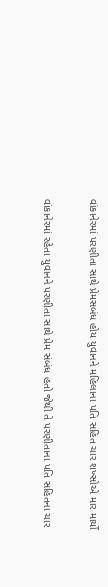વાંકાનેરમાં પરણીતા સાથે પ્રેમસબંધ હોય યુવાનને મહિલાના પતિ સહિત ચાર શખ્સોએ માર માર્યો

વાંકાનેરમાં રહેતા યુવાનને પરણીતા સાથે પ્રેમ સંબંધ હતો જેથી તે પરણીતાના પતિ સહિતના ચાર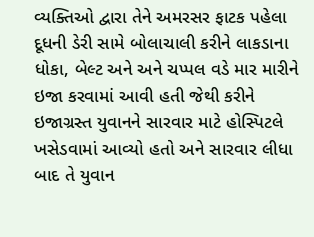વ્યક્તિઓ દ્વારા તેને અમરસર ફાટક પહેલા દૂધની ડેરી સામે બોલાચાલી કરીને લાકડાના ધોકા, બેલ્ટ અને અને ચપ્પલ વડે માર મારીને ઇજા કરવામાં આવી હતી જેથી કરીને ઇજાગ્રસ્ત યુવાનને સારવાર માટે હોસ્પિટલે ખસેડવામાં આવ્યો હતો અને સારવાર લીધા બાદ તે યુવાન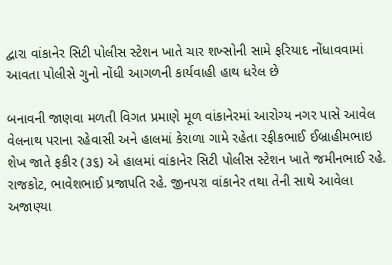દ્વારા વાંકાનેર સિટી પોલીસ સ્ટેશન ખાતે ચાર શખ્સોની સામે ફરિયાદ નોંધાવવામાં આવતા પોલીસે ગુનો નોંધી આગળની કાર્યવાહી હાથ ધરેલ છે

બનાવની જાણવા મળતી વિગત પ્રમાણે મૂળ વાંકાનેરમાં આરોગ્ય નગર પાસે આવેલ વેલનાથ પરાના રહેવાસી અને હાલમાં કેરાળા ગામે રહેતા રફીકભાઈ ઈબ્રાહીમભાઇ શેખ જાતે ફકીર (૩૬) એ હાલમાં વાંકાનેર સિટી પોલીસ સ્ટેશન ખાતે જમીનભાઈ રહે. રાજકોટ, ભાવેશભાઈ પ્રજાપતિ રહે. જીનપરા વાંકાનેર તથા તેની સાથે આવેલા અજાણ્યા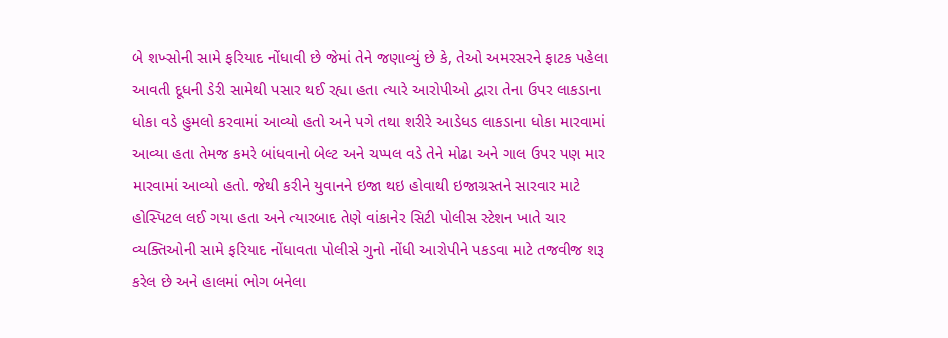બે શખ્સોની સામે ફરિયાદ નોંધાવી છે જેમાં તેને જણાવ્યું છે કે, તેઓ અમરસરને ફાટક પહેલા આવતી દૂધની ડેરી સામેથી પસાર થઈ રહ્યા હતા ત્યારે આરોપીઓ દ્વારા તેના ઉપર લાકડાના ધોકા વડે હુમલો કરવામાં આવ્યો હતો અને પગે તથા શરીરે આડેધડ લાકડાના ધોકા મારવામાં આવ્યા હતા તેમજ કમરે બાંધવાનો બેલ્ટ અને ચપ્પલ વડે તેને મોઢા અને ગાલ ઉપર પણ માર મારવામાં આવ્યો હતો. જેથી કરીને યુવાનને ઇજા થઇ હોવાથી ઇજાગ્રસ્તને સારવાર માટે હોસ્પિટલ લઈ ગયા હતા અને ત્યારબાદ તેણે વાંકાનેર સિટી પોલીસ સ્ટેશન ખાતે ચાર વ્યક્તિઓની સામે ફરિયાદ નોંધાવતા પોલીસે ગુનો નોંધી આરોપીને પકડવા માટે તજવીજ શરૂ કરેલ છે અને હાલમાં ભોગ બનેલા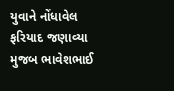યુવાને નોંધાવેલ ફરિયાદ જણાવ્યા મુજબ ભાવેશભાઈ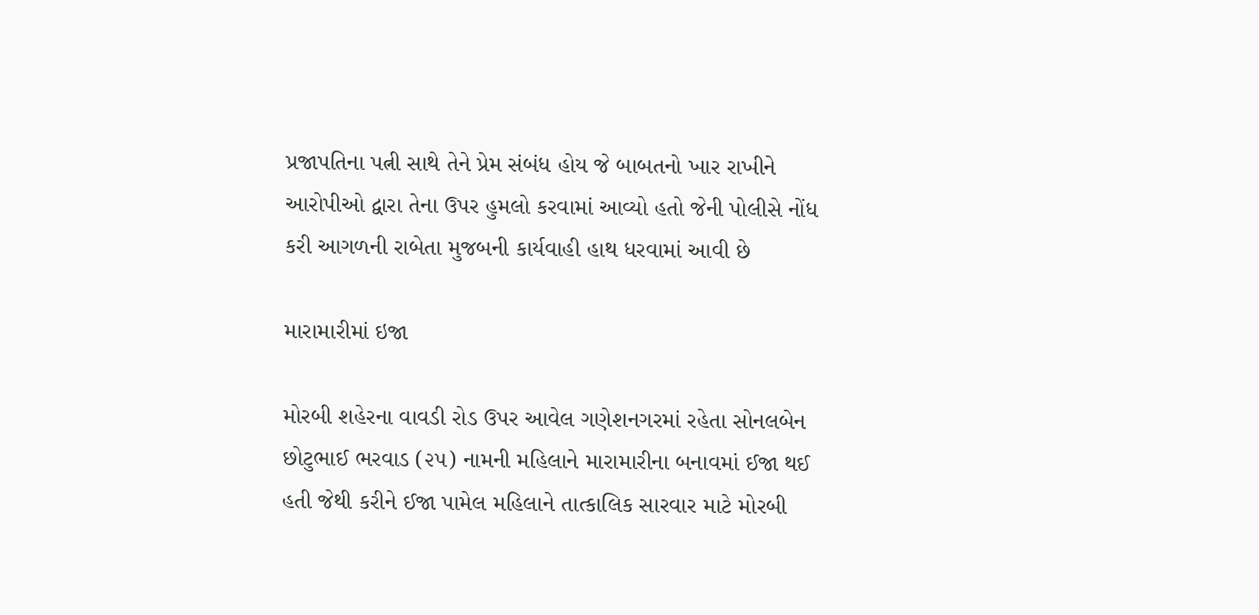પ્રજાપતિના પત્ની સાથે તેને પ્રેમ સંબંધ હોય જે બાબતનો ખાર રાખીને આરોપીઓ દ્વારા તેના ઉપર હુમલો કરવામાં આવ્યો હતો જેની પોલીસે નોંધ કરી આગળની રાબેતા મુજબની કાર્યવાહી હાથ ધરવામાં આવી છે

મારામારીમાં ઇજા

મોરબી શહેરના વાવડી રોડ ઉપર આવેલ ગણેશનગરમાં રહેતા સોનલબેન છોટુભાઈ ભરવાડ (૨૫) નામની મહિલાને મારામારીના બનાવમાં ઈજા થઈ હતી જેથી કરીને ઈજા પામેલ મહિલાને તાત્કાલિક સારવાર માટે મોરબી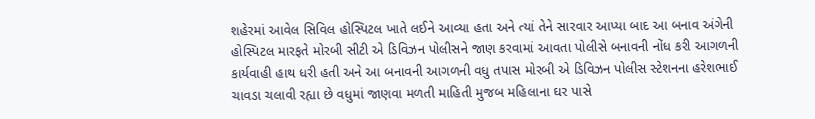શહેરમાં આવેલ સિવિલ હોસ્પિટલ ખાતે લઈને આવ્યા હતા અને ત્યાં તેને સારવાર આપ્યા બાદ આ બનાવ અંગેની હોસ્પિટલ મારફતે મોરબી સીટી એ ડિવિઝન પોલીસને જાણ કરવામાં આવતા પોલીસે બનાવની નોંધ કરી આગળની કાર્યવાહી હાથ ધરી હતી અને આ બનાવની આગળની વધુ તપાસ મોરબી એ ડિવિઝન પોલીસ સ્ટેશનના હરેશભાઈ ચાવડા ચલાવી રહ્યા છે વધુમાં જાણવા મળતી માહિતી મુજબ મહિલાના ઘર પાસે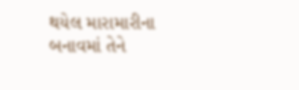થયેલ મારામારીના બનાવમાં તેને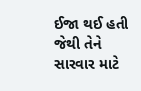ઈજા થઈ હતી જેથી તેને સારવાર માટે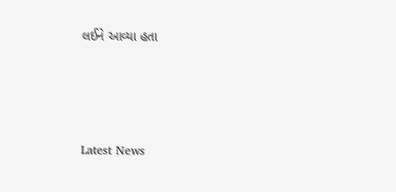લઈને આવ્યા હતા






Latest News